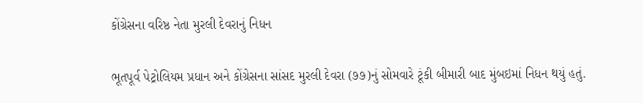કોંગ્રેસના વરિષ્ઠ નેતા મુરલી દેવરાનું નિધન

ભૂતપૂર્વ પેટ્રોલિયમ પ્રધાન અને કોંગ્રેસના સાંસદ મુરલી દેવરા (૭૭)નું સોમવારે ટૂંકી બીમારી બાદ મુંબઇમાં નિધન થયું હતું.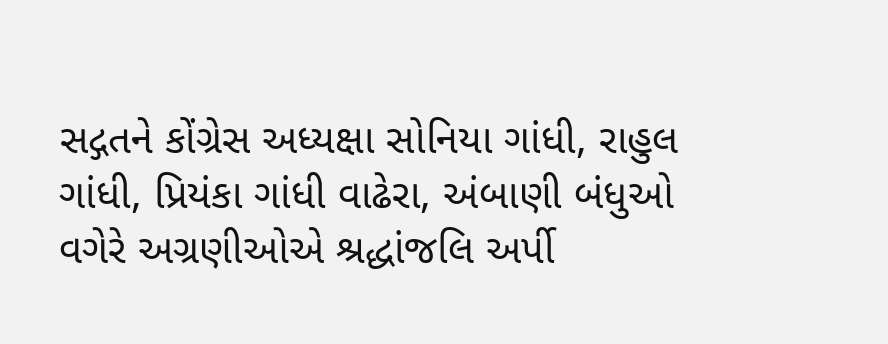સદ્ગતને કોંગ્રેસ અધ્યક્ષા સોનિયા ગાંધી, રાહુલ ગાંધી, પ્રિયંકા ગાંધી વાઢેરા, અંબાણી બંધુઓ વગેરે અગ્રણીઓએ શ્રદ્ધાંજલિ અર્પી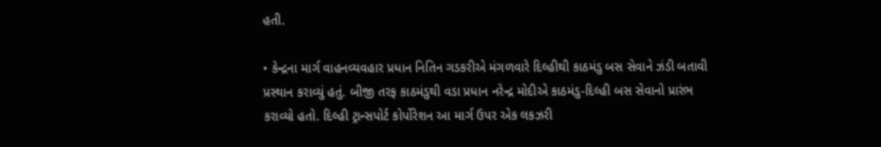હતી.

• કેન્દ્રના માર્ગ વાહનવ્યવહાર પ્રધાન નિતિન ગડકરીએ મંગળવારે દિલ્હીથી કાઠમંડુ બસ સેવાને ઝંડી બતાવી પ્રસ્થાન કરાવ્યું હતું. બીજી તરફ કાઠમંડુથી વડા પ્રધાન નરેન્દ્ર મોદીએ કાઠમંડુ-દિલ્હી બસ સેવાનો પ્રારંભ કરાવ્યો હતો. દિલ્હી ટ્રાન્સપોર્ટ કોર્પોરેશન આ માર્ગ ઉપર એક લકઝરી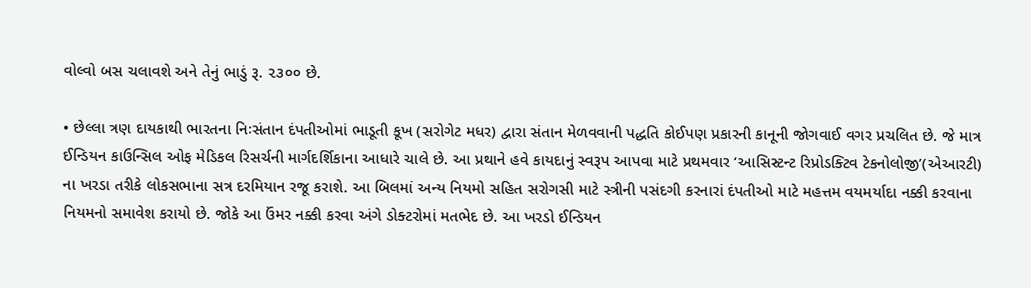વોલ્વો બસ ચલાવશે અને તેનું ભાડું રૂ. ૨૩૦૦ છે.

• છેલ્લા ત્રણ દાયકાથી ભારતના નિઃસંતાન દંપતીઓમાં ભાડૂતી કૂખ (સરોગેટ મધર) દ્વારા સંતાન મેળવવાની પદ્ધતિ કોઈપણ પ્રકારની કાનૂની જોગવાઈ વગર પ્રચલિત છે. જે માત્ર ઈન્ડિયન કાઉન્સિલ ઓફ મેડિકલ રિસર્ચની માર્ગદર્શિકાના આધારે ચાલે છે. આ પ્રથાને હવે કાયદાનું સ્વરૂપ આપવા માટે પ્રથમવાર ‘આસિસ્ટન્ટ રિપ્રોડક્ટિવ ટેકનોલોજી’(એઆરટી) ના ખરડા તરીકે લોકસભાના સત્ર દરમિયાન રજૂ કરાશે. આ બિલમાં અન્ય નિયમો સહિત સરોગસી માટે સ્ત્રીની પસંદગી કરનારાં દંપતીઓ માટે મહત્તમ વયમર્યાદા નક્કી કરવાના નિયમનો સમાવેશ કરાયો છે. જોકે આ ઉંમર નક્કી કરવા અંગે ડોક્ટરોમાં મતભેદ છે. આ ખરડો ઈન્ડિયન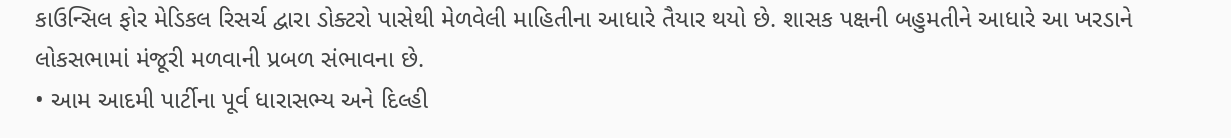કાઉન્સિલ ફોર મેડિકલ રિસર્ચ દ્વારા ડોક્ટરો પાસેથી મેળવેલી માહિતીના આધારે તૈયાર થયો છે. શાસક પક્ષની બહુમતીને આધારે આ ખરડાને લોકસભામાં મંજૂરી મળવાની પ્રબળ સંભાવના છે.
• આમ આદમી પાર્ટીના પૂર્વ ધારાસભ્ય અને દિલ્હી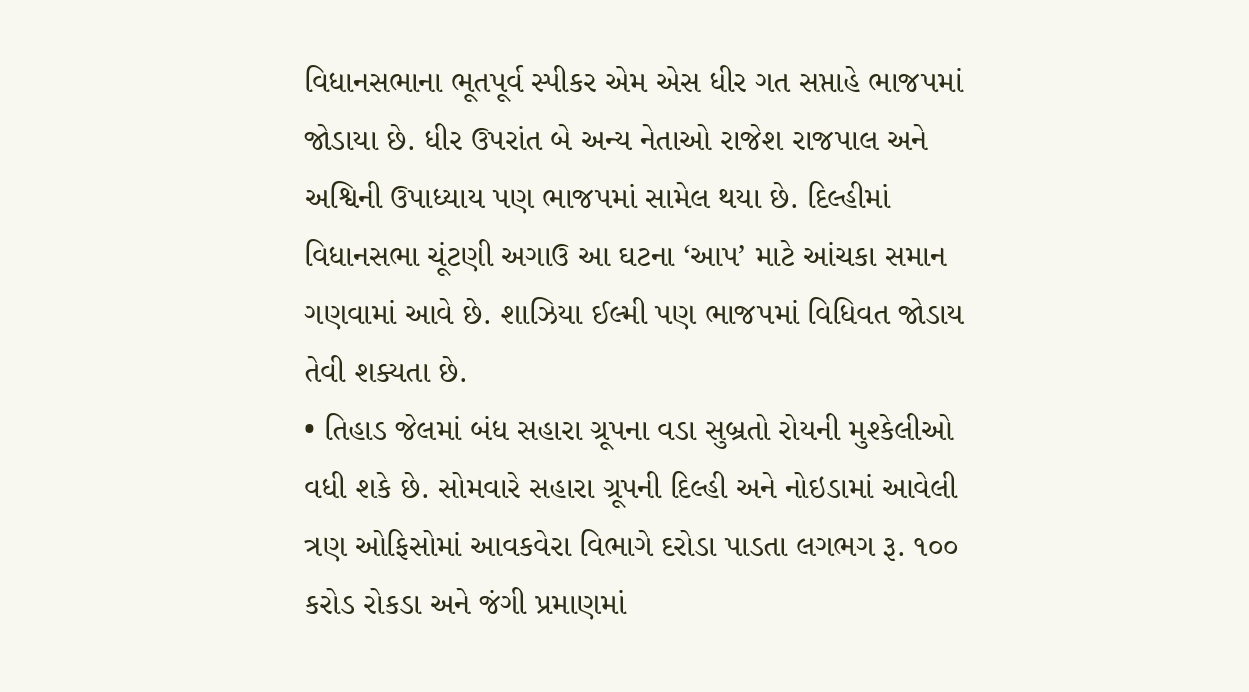વિધાનસભાના ભૂતપૂર્વ સ્પીકર એમ એસ ધીર ગત સપ્તાહે ભાજપમાં જોડાયા છે. ધીર ઉપરાંત બે અન્ય નેતાઓ રાજેશ રાજપાલ અને અશ્વિની ઉપાધ્યાય પણ ભાજપમાં સામેલ થયા છે. દિલ્હીમાં વિધાનસભા ચૂંટણી અગાઉ આ ઘટના ‘આપ’ માટે આંચકા સમાન ગણવામાં આવે છે. શાઝિયા ઈલ્મી પણ ભાજપમાં વિધિવત જોડાય તેવી શક્યતા છે.
• તિહાડ જેલમાં બંધ સહારા ગ્રૂપના વડા સુબ્રતો રોયની મુશ્કેલીઓ વધી શકે છે. સોમવારે સહારા ગ્રૂપની દિલ્હી અને નોઇડામાં આવેલી ત્રણ ઓફિસોમાં આવકવેરા વિભાગે દરોડા પાડતા લગભગ રૂ. ૧૦૦ કરોડ રોકડા અને જંગી પ્રમાણમાં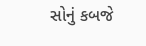સોનું કબજે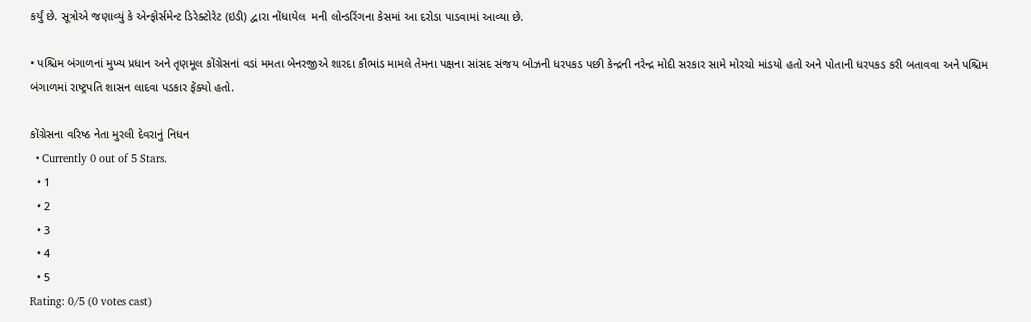કર્યું છે. સૂત્રોએ જણાવ્યું કે એન્ફોર્સમેન્ટ ડિરેક્ટોરેટ (ઇડી) દ્વારા નોંધાયેલ  મની લોન્ડરિંગના કેસમાં આ દરોડા પાડવામાં આવ્યા છે.

• પશ્ચિમ બંગાળનાં મુખ્ય પ્રધાન અને તૃણમૂલ કોંગ્રેસનાં વડાં મમતા બેનરજીએ શારદા કૌભાંડ મામલે તેમના પક્ષના સાંસદ સંજય બોઝની ધરપકડ પછી કેન્દ્રની નરેન્દ્ર મોદી સરકાર સામે મોરચો માંડયો હતો અને પોતાની ધરપકડ કરી બતાવવા અને પશ્ચિમ બંગાળમાં રાષ્ટ્રપતિ શાસન લાદવા પડકાર ફેંક્યો હતો.

કોંગ્રેસના વરિષ્ઠ નેતા મુરલી દેવરાનું નિધન
  • Currently 0 out of 5 Stars.
  • 1
  • 2
  • 3
  • 4
  • 5
Rating: 0/5 (0 votes cast)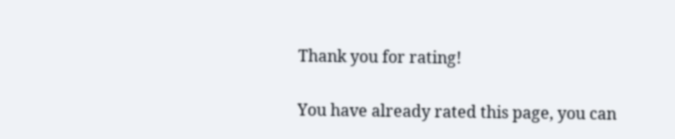Thank you for rating!

You have already rated this page, you can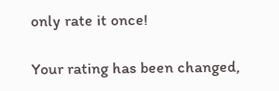only rate it once!

Your rating has been changed,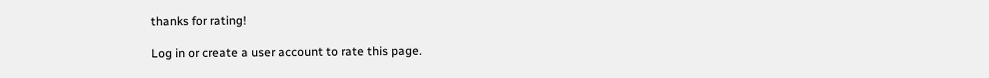thanks for rating!

Log in or create a user account to rate this page.